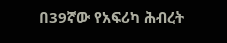በ39ኛው የአፍሪካ ሕብረት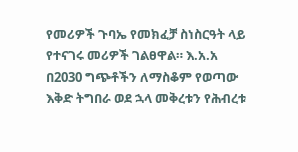የመሪዎች ጉባኤ የመክፈቻ ስነስርዓት ላይ የተናገሩ መሪዎች ገልፀዋል። እ.አ.አ በ2030 ግጭቶችን ለማስቆም የወጣው እቅድ ትግበራ ወደ ኋላ መቅረቱን የሕብረቱ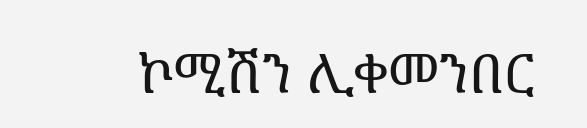ኮሚሽን ሊቀመንበር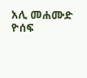አሊ መሐሙድ ዮሰፍ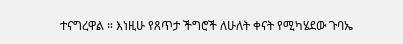ተናግረዋል ። እነዚሁ የጸጥታ ችግሮች ለሁለት ቀናት የሚካሄደው ጉባኤ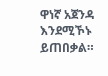ዋነኛ አጀንዳ እንደሚኾኑ ይጠበቃል።